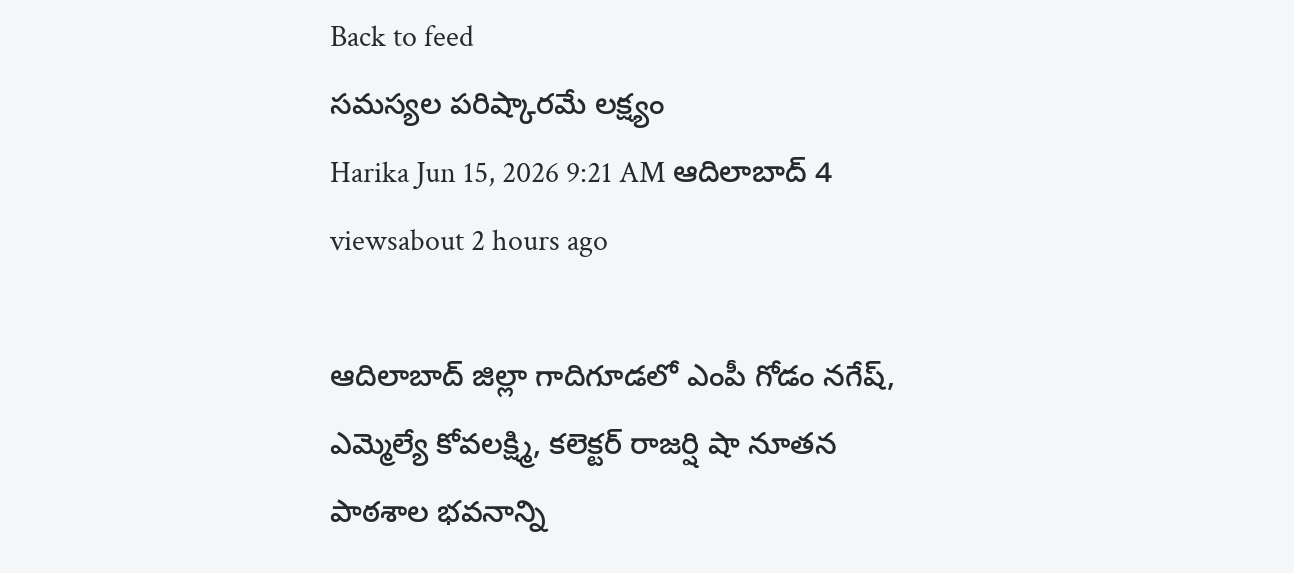Back to feed
సమస్యల పరిష్కారమే లక్ష్యం
Harika Jun 15, 2026 9:21 AM ఆదిలాబాద్ 4 viewsabout 2 hours ago

ఆదిలాబాద్ జిల్లా గాదిగూడలో ఎంపీ గోడం నగేష్, ఎమ్మెల్యే కోవలక్ష్మి, కలెక్టర్ రాజర్షి షా నూతన పాఠశాల భవనాన్ని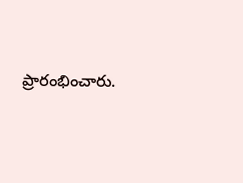ప్రారంభించారు.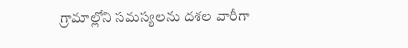గ్రామాల్లోని సమస్యలను దశల వారీగా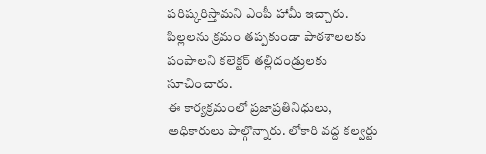పరిష్కరిస్తామని ఎంపీ హామీ ఇచ్చారు. పిల్లలను క్రమం తప్పకుండా పాఠశాలలకు పంపాలని కలెక్టర్ తల్లిదండ్రులకు సూచించారు.
ఈ కార్యక్రమంలో ప్రజాప్రతినిధులు, అధికారులు పాల్గొన్నారు. లోకారి వద్ద కల్వర్టు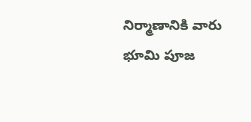నిర్మాణానికి వారు భూమి పూజ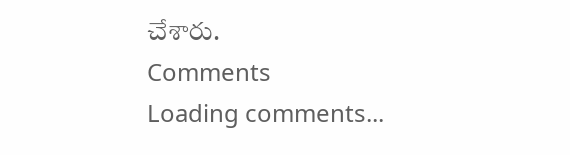చేశారు.
Comments
Loading comments...